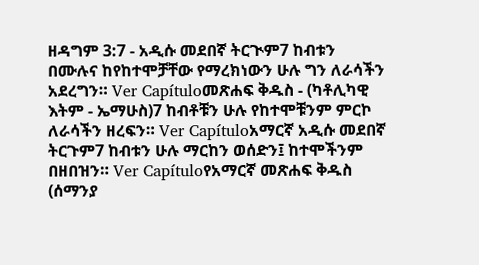ዘዳግም 3:7 - አዲሱ መደበኛ ትርጒም7 ከብቱን በሙሉና ከየከተሞቻቸው የማረክነውን ሁሉ ግን ለራሳችን አደረግን። Ver Capítuloመጽሐፍ ቅዱስ - (ካቶሊካዊ እትም - ኤማሁስ)7 ከብቶቹን ሁሉ የከተሞቹንም ምርኮ ለራሳችን ዘረፍን። Ver Capítuloአማርኛ አዲሱ መደበኛ ትርጉም7 ከብቱን ሁሉ ማርከን ወሰድን፤ ከተሞችንም በዘበዝን። Ver Capítuloየአማርኛ መጽሐፍ ቅዱስ (ሰማንያ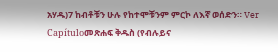አሃዱ)7 ከብቶቹን ሁሉ የከተሞቹንም ምርኮ ለእኛ ወሰድን። Ver Capítuloመጽሐፍ ቅዱስ (የብሉይና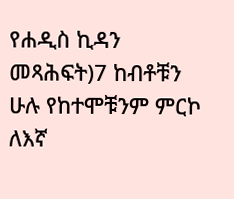የሐዲስ ኪዳን መጻሕፍት)7 ከብቶቹን ሁሉ የከተሞቹንም ምርኮ ለእኛ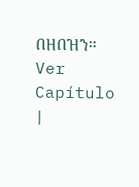በዘበዝን። Ver Capítulo |